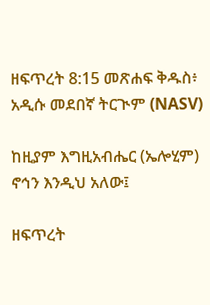ዘፍጥረት 8:15 መጽሐፍ ቅዱስ፥ አዲሱ መደበኛ ትርጒም (NASV)

ከዚያም እግዚአብሔር (ኤሎሂም) ኖኅን እንዲህ አለው፤

ዘፍጥረት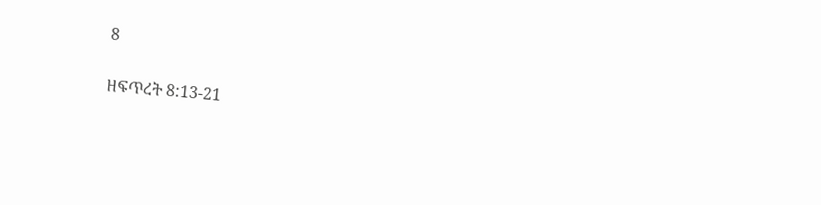8

ዘፍጥረት 8:13-21